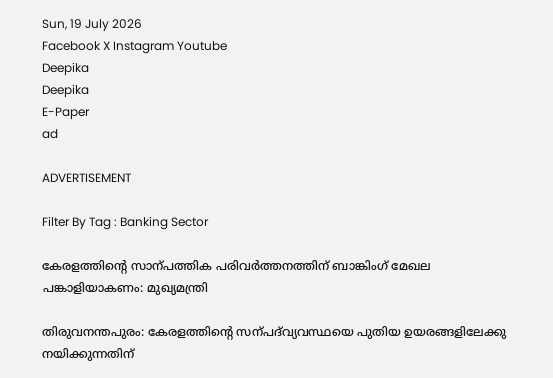Sun, 19 July 2026
Facebook X Instagram Youtube
Deepika
Deepika
E-Paper
ad

ADVERTISEMENT

Filter By Tag : Banking Sector

കേരളത്തിന്‍റെ സാന്പത്തിക പരിവർത്തനത്തിന് ബാങ്കിംഗ് മേഖല പങ്കാളിയാകണം: മുഖ്യമന്ത്രി

തിരുവനന്തപുരം: കേരളത്തിന്‍റെ സന്പദ്‌വ്യവസ്ഥയെ പുതിയ ഉയരങ്ങളിലേക്കു നയിക്കുന്നതിന്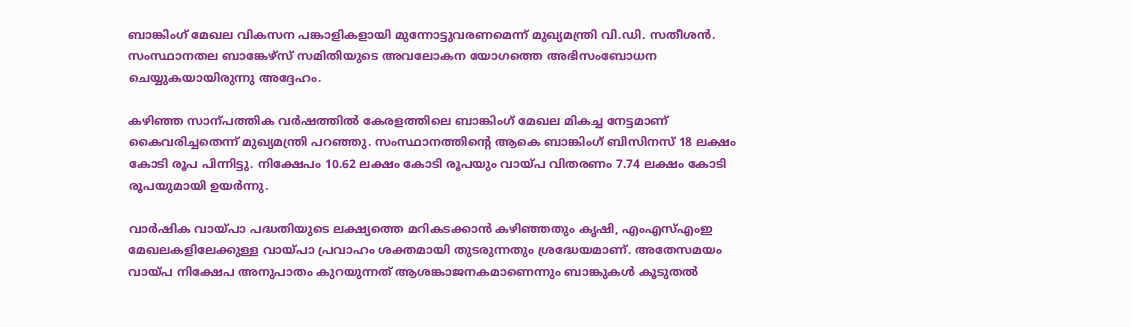ബാങ്കിംഗ് മേഖല വികസന പങ്കാളികളായി മുന്നോട്ടുവരണമെന്ന് മുഖ്യമന്ത്രി വി.ഡി. സതീശൻ. സംസ്ഥാനതല ബാങ്കേഴ്സ് സമിതിയുടെ അവലോകന യോഗത്തെ അഭിസംബോധന ചെയ്യുകയായിരുന്നു അദ്ദേഹം.

കഴിഞ്ഞ സാന്പത്തിക വർഷത്തിൽ കേരളത്തിലെ ബാങ്കിംഗ് മേഖല മികച്ച നേട്ടമാണ് കൈവരിച്ചതെന്ന് മുഖ്യമന്ത്രി പറഞ്ഞു. സംസ്ഥാനത്തിന്‍റെ ആകെ ബാങ്കിംഗ് ബിസിനസ് 18 ലക്ഷം കോടി രൂപ പിന്നിട്ടു. നിക്ഷേപം 10.62 ലക്ഷം കോടി രൂപയും വായ്പ വിതരണം 7.74 ലക്ഷം കോടി രൂപയുമായി ഉയർന്നു.

വാർഷിക വായ്പാ പദ്ധതിയുടെ ലക്ഷ്യത്തെ മറികടക്കാൻ കഴിഞ്ഞതും കൃഷി, എംഎസ്എംഇ മേഖലകളിലേക്കുള്ള വായ്പാ പ്രവാഹം ശക്തമായി തുടരുന്നതും ശ്രദ്ധേയമാണ്. അതേസമയം വായ്പ നിക്ഷേപ അനുപാതം കുറയുന്നത് ആശങ്കാജനകമാണെന്നും ബാങ്കുകൾ കൂടുതൽ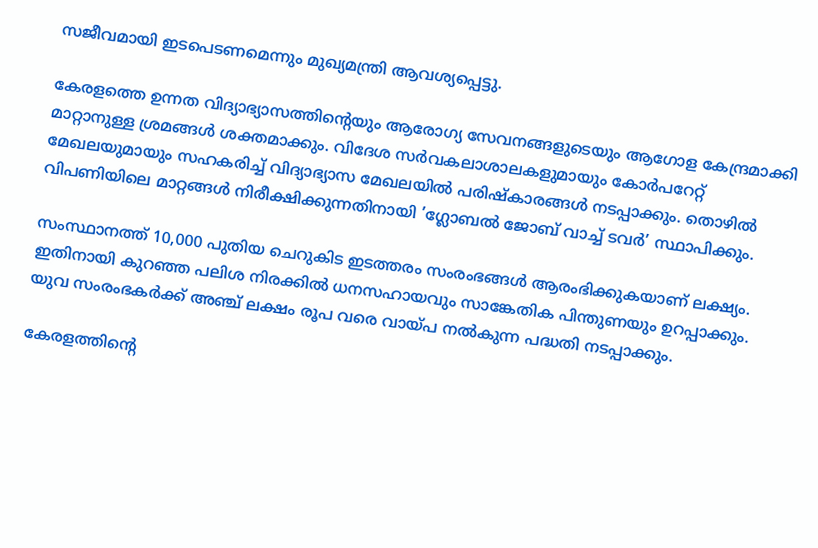സജീവമായി ഇടപെടണമെന്നും മുഖ്യമന്ത്രി ആവശ്യപ്പെട്ടു.

കേരളത്തെ ഉന്നത വിദ്യാഭ്യാസത്തിന്‍റെയും ആരോഗ്യ സേവനങ്ങളുടെയും ആഗോള കേന്ദ്രമാക്കി മാറ്റാനുള്ള ശ്രമങ്ങൾ ശക്തമാക്കും. വിദേശ സർവകലാശാലകളുമായും കോർപറേറ്റ് മേഖലയുമായും സഹകരിച്ച് വിദ്യാഭ്യാസ മേഖലയിൽ പരിഷ്കാരങ്ങൾ നടപ്പാക്കും. തൊഴിൽ വിപണിയിലെ മാറ്റങ്ങൾ നിരീക്ഷിക്കുന്നതിനായി ’ഗ്ലോബൽ ജോബ് വാച്ച് ടവർ’ സ്ഥാപിക്കും.

സംസ്ഥാനത്ത് 10,000 പുതിയ ചെറുകിട ഇടത്തരം സംരംഭങ്ങൾ ആരംഭിക്കുകയാണ് ലക്ഷ്യം. ഇതിനായി കുറഞ്ഞ പലിശ നിരക്കിൽ ധനസഹായവും സാങ്കേതിക പിന്തുണയും ഉറപ്പാക്കും. യുവ സംരംഭകർക്ക് അഞ്ച് ലക്ഷം രൂപ വരെ വായ്പ നൽകുന്ന പദ്ധതി നടപ്പാക്കും.

കേരളത്തിന്‍റെ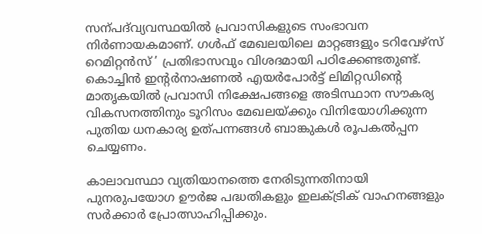സന്പദ്‌വ്യവസ്ഥയിൽ പ്രവാസികളുടെ സംഭാവന നിർണായകമാണ്. ഗൾഫ് മേഖലയിലെ മാറ്റങ്ങളും ടറിവേഴ്സ് റെമിറ്റൻസ് ’ പ്രതിഭാസവും വിശദമായി പഠിക്കേണ്ടതുണ്ട്. കൊച്ചിൻ ഇന്‍റർനാഷണൽ എയർപോർട്ട് ലിമിറ്റഡിന്‍റെ മാതൃകയിൽ പ്രവാസി നിക്ഷേപങ്ങളെ അടിസ്ഥാന സൗകര്യ വികസനത്തിനും ടൂറിസം മേഖലയ്ക്കും വിനിയോഗിക്കുന്ന പുതിയ ധനകാര്യ ഉത്പന്നങ്ങൾ ബാങ്കുകൾ രൂപകൽപ്പന ചെയ്യണം.

കാലാവസ്ഥാ വ്യതിയാനത്തെ നേരിടുന്നതിനായി പുനരുപയോഗ ഊർജ പദ്ധതികളും ഇലക്‌ട്രിക് വാഹനങ്ങളും സർക്കാർ പ്രോത്സാഹിപ്പിക്കും.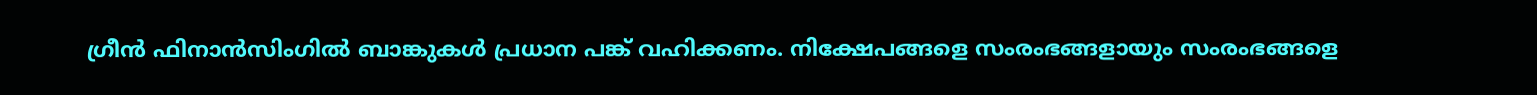ഗ്രീൻ ഫിനാൻസിംഗിൽ ബാങ്കുകൾ പ്രധാന പങ്ക് വഹിക്കണം. നിക്ഷേപങ്ങളെ സംരംഭങ്ങളായും സംരംഭങ്ങളെ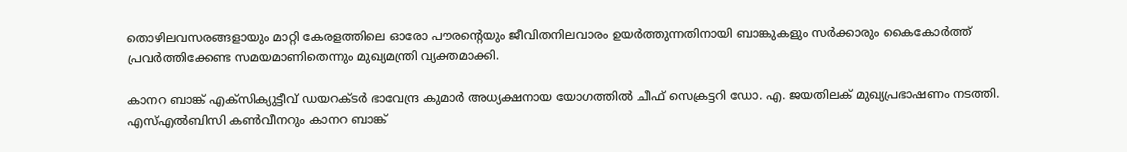തൊഴിലവസരങ്ങളായും മാറ്റി കേരളത്തിലെ ഓരോ പൗരന്‍റെയും ജീവിതനിലവാരം ഉയർത്തുന്നതിനായി ബാങ്കുകളും സർക്കാരും കൈകോർത്ത് പ്രവർത്തിക്കേണ്ട സമയമാണിതെന്നും മുഖ്യമന്ത്രി വ്യക്തമാക്കി.

കാനറ ബാങ്ക് എക്സിക്യുട്ടീവ് ഡയറക്ടർ ഭാവേന്ദ്ര കുമാർ അധ്യക്ഷനായ യോഗത്തിൽ ചീഫ് സെക്രട്ടറി ഡോ. എ. ജയതിലക് മുഖ്യപ്രഭാഷണം നടത്തി. എസ്എൽബിസി കണ്‍വീനറും കാനറ ബാങ്ക്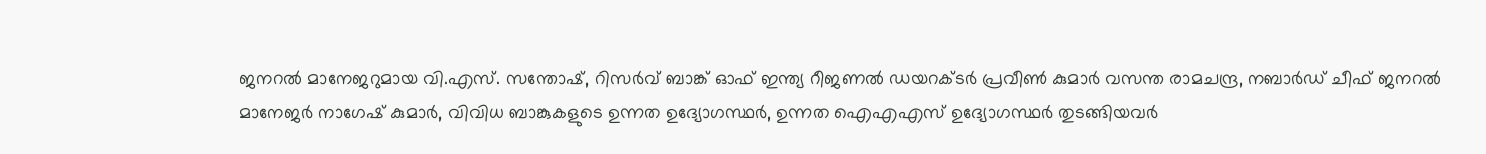ജനറൽ മാനേജറുമായ വി.എസ്. സന്തോഷ്, റിസർവ് ബാങ്ക് ഓഫ് ഇന്ത്യ റീജണൽ ഡയറക്ടർ പ്രവീണ്‍ കുമാർ വസന്ത രാമചന്ദ്ര, നബാർഡ് ചീഫ് ജനറൽ മാനേജർ നാഗേഷ് കുമാർ, വിവിധ ബാങ്കുകളുടെ ഉന്നത ഉദ്യോഗസ്ഥർ, ഉന്നത ഐഎഎസ് ഉദ്യോഗസ്ഥർ തുടങ്ങിയവർ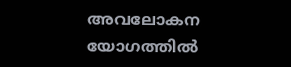അവലോകന യോഗത്തിൽ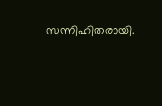സന്നിഹിതരായി.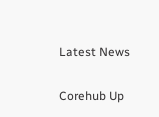Latest News

Corehub Up